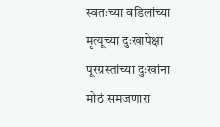स्वतःच्या वडिलांच्या मृत्यूच्या दुःखापेक्षा पूरग्रस्तांच्या दुःखांना मोठं समजणारा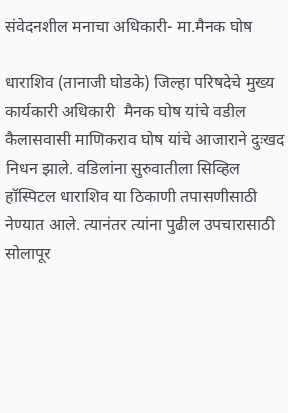संवेदनशील मनाचा अधिकारी- मा.मैनक घोष

धाराशिव (तानाजी घोडके) जिल्हा परिषदेचे मुख्य कार्यकारी अधिकारी  मैनक घोष यांचे वडील कैलासवासी माणिकराव घोष यांचे आजाराने दुःखद निधन झाले. वडिलांना सुरुवातीला सिव्हिल हॉस्पिटल धाराशिव या ठिकाणी तपासणीसाठी नेण्यात आले. त्यानंतर त्यांना पुढील उपचारासाठी सोलापूर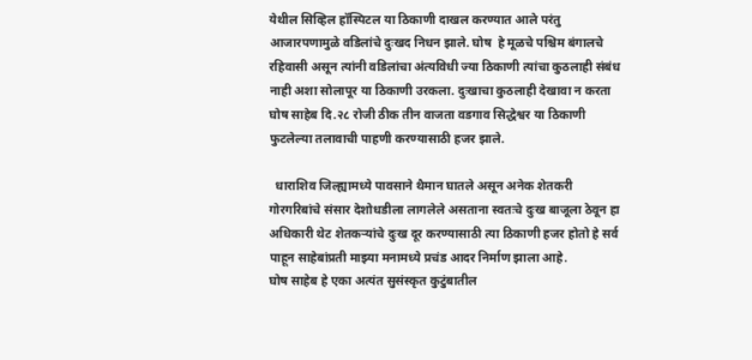येथील सिव्हिल हॉस्पिटल या ठिकाणी दाखल करण्यात आले परंतु आजारपणामुळे वडिलांचे दुःखद निधन झाले. घोष  हे मूळचे पश्चिम बंगालचे रहिवासी असून त्यांनी वडिलांचा अंत्यविधी ज्या ठिकाणी त्यांचा कुठलाही संबंध नाही अशा सोलापूर या ठिकाणी उरकला. दुःखाचा कुठलाही देखावा न करता घोष साहेब दि.२८ रोजी ठीक तीन वाजता वडगाव सिद्धेश्वर या ठिकाणी फुटलेल्या तलावाची पाहणी करण्यासाठी हजर झाले.

  धाराशिव जिल्ह्यामध्ये पावसाने थैमान घातले असून अनेक शेतकरी गोरगरिबांचे संसार देशोधडीला लागलेले असताना स्वतःचे दुःख बाजूला ठेवून हा अधिकारी थेट शेतकऱ्यांचे दुःख दूर करण्यासाठी त्या ठिकाणी हजर होतो हे सर्व पाहून साहेबांप्रती माझ्या मनामध्ये प्रचंड आदर निर्माण झाला आहे.
घोष साहेब हे एका अत्यंत सुसंस्कृत कुटुंबातील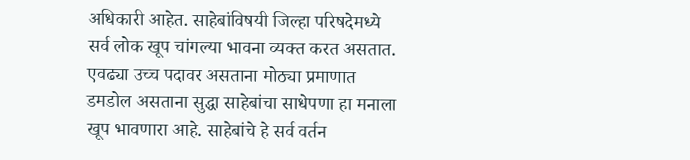अधिकारी आहेत. साहेबांविषयी जिल्हा परिषदेमध्ये सर्व लोक खूप चांगल्या भावना व्यक्त करत असतात. एवढ्या उच्च पदावर असताना मोठ्या प्रमाणात डमडोल असताना सुद्धा साहेबांचा साधेपणा हा मनाला खूप भावणारा आहे. साहेबांचे हे सर्व वर्तन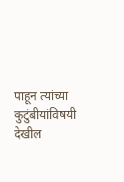पाहून त्यांच्या कुटुंबीयांविषयी देखील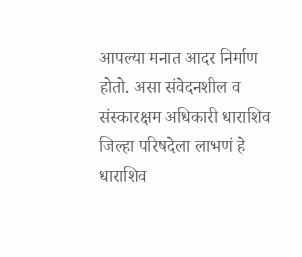आपल्या मनात आदर निर्माण होतो. असा संवेदनशील व संस्कारक्षम अधिकारी धाराशिव जिल्हा परिषदेला लाभणं हे धाराशिव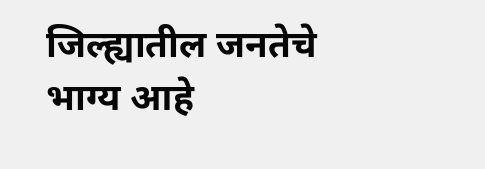जिल्ह्यातील जनतेचे भाग्य आहे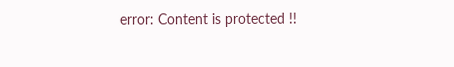error: Content is protected !!